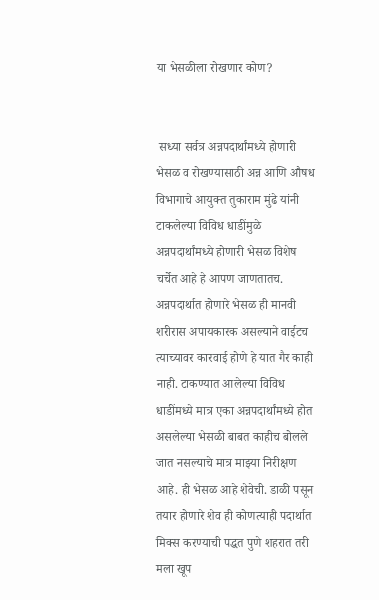या भेसळीला रोखणार कोण?


 सध्या सर्वत्र अन्नपदार्थांमध्ये होणारी भेसळ व रोखण्यासाठी अन्न आणि औषध विभागाचे आयुक्त तुकाराम मुंढे यांनी टाकलेल्या विविध धाडींमुळे अन्नपदार्थांमध्ये होणारी भेसळ विशेष चर्चेत आहे हे आपण जाणतातच. अन्नपदार्थात होणारे भेसळ ही मानवी शरीरास अपायकारक असल्याने वाईटच त्याच्यावर कारवाई होणे हे यात गैर काही नाही. टाकण्यात आलेल्या विविध धाडींमध्ये मात्र एका अन्नपदार्थांमध्ये होत असलेल्या भेसळी बाबत काहीच बोलले जात नसल्याचे मात्र माझ्या निरीक्षण आहे. ही भेसळ आहे शेवेची. डाळी पसून तयार होणारे शेव ही कोणत्याही पदार्थात मिक्स करण्याची पद्धत पुणे शहरात तरी मला खूप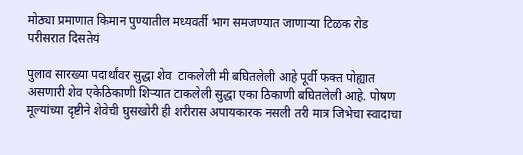मोठ्या प्रमाणात किमान पुण्यातील मध्यवर्ती भाग समजण्यात जाणाऱ्या टिळक रोड परीसरात दिसतेयं

पुलाव सारख्या पदार्थांवर सुद्धा शेव  टाकलेली मी बघितलेली आहे पूर्वी फक्त पोह्यात असणारी शेव एकेठिकाणी शिऱ्यात टाकलेली सुद्धा एका ठिकाणी बघितलेली आहे. पोषण मूल्यांच्या दृष्टीने शेवेची घुसखोरी ही शरीरास अपायकारक नसली तरी मात्र जिभेचा स्वादाचा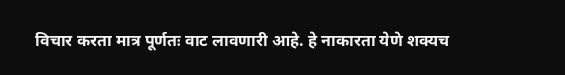विचार करता मात्र पूर्णतः वाट लावणारी आहे. हे नाकारता येणे शक्यच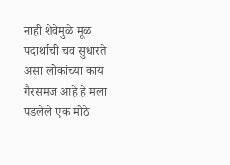नाही शेवेमुळे मूळ पदार्थाची चव सुधारते असा लोकांच्या काय गैरसमज आहे हे मला पडलेले एक मोठे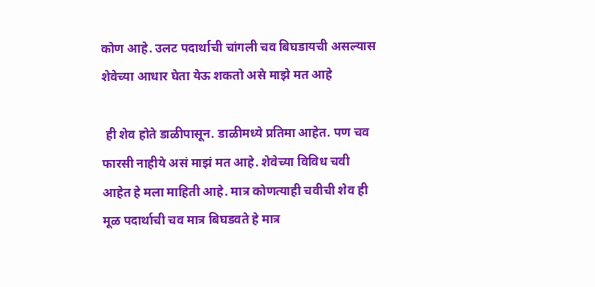कोण आहे. उलट पदार्थाची चांगली चव बिघडायची असल्यास शेवेच्या आधार घेता येऊ शकतो असे माझे मत आहे

 ही शेव होते डाळीपासून. डाळीमध्ये प्रतिमा आहेत. पण चव फारसी नाहीये असं माझं मत आहे. शेवेच्या विविध चवी आहेत हे मला माहिती आहे. मात्र कोणत्याही चवीची शेव ही मूळ पदार्थाची चव मात्र बिघडवते हे मात्र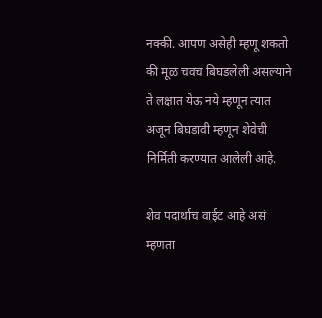नक्की. आपण असेही म्हणू शकतो की मूळ चवच बिघडलेली असल्याने ते लक्षात येऊ नये म्हणून त्यात अजून बिघडावी म्हणून शेवेची निर्मिती करण्यात आलेली आहे.

शेव पदार्थाच वाईट आहे असं म्हणता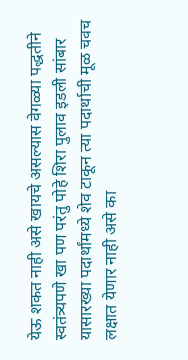येऊ शकत नाही असे खायचे असल्यास वेगळ्या पद्धतीने स्वतंत्र्यपणे खा पण परंतु पोहे शिरा पुलाव इडली सांबार यासारख्या पदार्थांमध्ये शेव टाकून त्या पदार्थाची मूळ चवच लक्षात येणार नाही असे का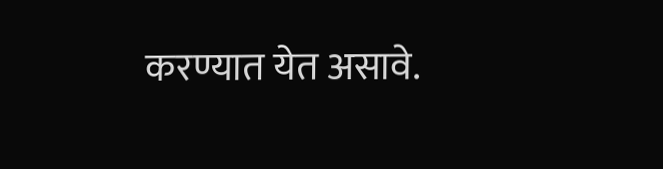करण्यात येत असावे.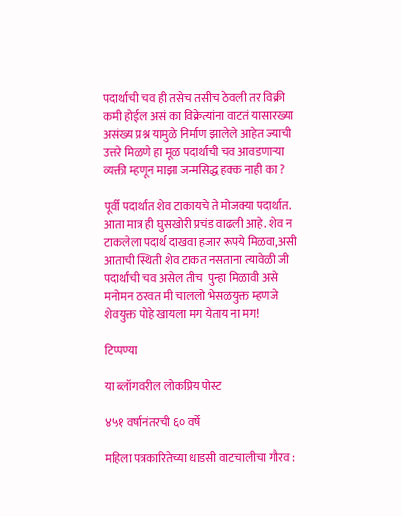पदार्थाची चव ही तसेच तसीच ठेवली तर विक्री कमी होईल असं का विक्रेत्यांना वाटतं यासारख्या असंख्य प्रश्न यामुळे निर्माण झालेले आहेत ज्याची उत्तरे मिळणे हा मूळ पदार्थाची चव आवडणाऱ्या व्यक्ती म्हणून माझा जन्मसिद्ध हक्क नाही का ?

पूर्वी पदार्थात शेव टाकायचे ते मोजक्या पदार्थात. आता मात्र ही घुसखोरी प्रचंड वाढली आहे. शेव न टाकलेला पदार्थ दाखवा हजार रूपये मिळवा,असी आताची स्थिती शेव टाकत नसताना त्यावेळी जी पदार्थांची चव असेल तीच  पुन्हा मिळावी असे मनोमन ठरवत मी चाललो भेसळयुक्त म्हणजे शेवयुक्त पोहे खायला मग येताय ना मग!

टिप्पण्या

या ब्लॉगवरील लोकप्रिय पोस्ट

४५१ वर्षानंतरची ६० वर्षे

महिला पत्रकारितेच्या धाडसी वाटचालीचा गौरव :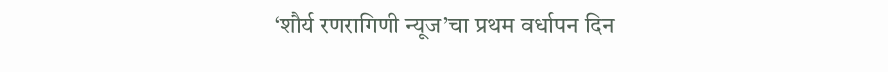‘शौर्य रणरागिणी न्यूज’चा प्रथम वर्धापन दिन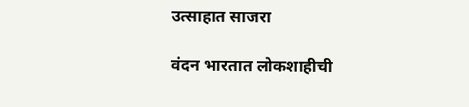उत्साहात साजरा

वंदन भारतात लोकशाहीची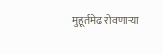मुहूर्तमेढ रोवणाऱ्या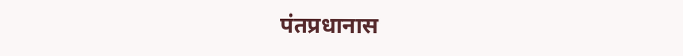पंतप्रधानास